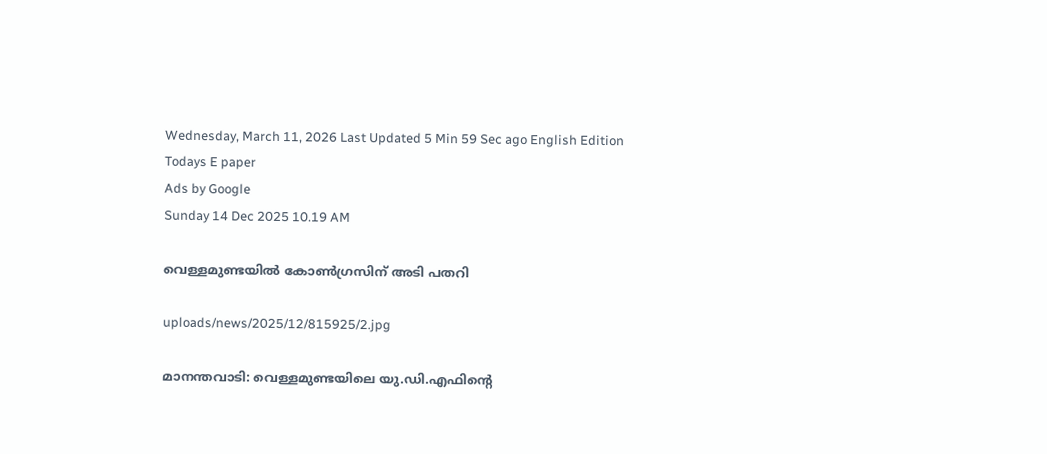Wednesday, March 11, 2026 Last Updated 5 Min 59 Sec ago English Edition
Todays E paper
Ads by Google
Sunday 14 Dec 2025 10.19 AM

വെള്ളമുണ്ടയില്‍ കോണ്‍ഗ്രസിന്‌ അടി പതറി

uploads/news/2025/12/815925/2.jpg

മാനന്തവാടി: വെള്ളമുണ്ടയിലെ യു.ഡി.എഫിന്റെ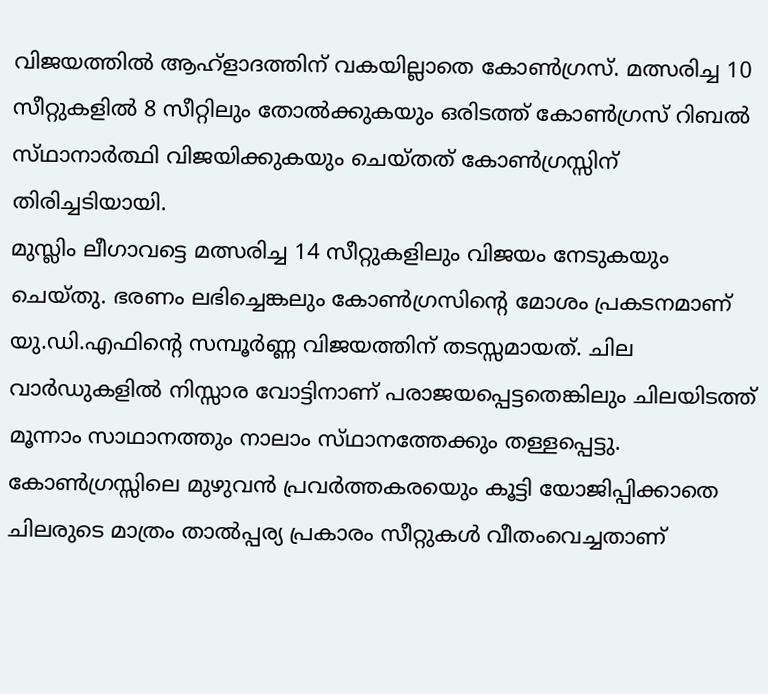വിജയത്തില്‍ ആഹ്‌ളാദത്തിന്‌ വകയില്ലാതെ കോണ്‍ഗ്രസ്‌. മത്സരിച്ച 10 സീറ്റുകളില്‍ 8 സീറ്റിലും തോല്‍ക്കുകയും ഒരിടത്ത്‌ കോണ്‍ഗ്രസ്‌ റിബല്‍ സ്‌ഥാനാര്‍ത്ഥി വിജയിക്കുകയും ചെയ്‌തത്‌ കോണ്‍ഗ്രസ്സിന്‌ തിരിച്ചടിയായി.
മുസ്ലിം ലീഗാവട്ടെ മത്സരിച്ച 14 സീറ്റുകളിലും വിജയം നേടുകയും ചെയ്‌തു. ഭരണം ലഭിച്ചെങ്കലും കോണ്‍ഗ്രസിന്റെ മോശം പ്രകടനമാണ്‌ യു.ഡി.എഫിന്റെ സമ്പൂര്‍ണ്ണ വിജയത്തിന്‌ തടസ്സമായത്‌. ചില വാര്‍ഡുകളില്‍ നിസ്സാര വോട്ടിനാണ്‌ പരാജയപ്പെട്ടതെങ്കിലും ചിലയിടത്ത്‌ മൂന്നാം സാഥാനത്തും നാലാം സ്‌ഥാനത്തേക്കും തള്ളപ്പെട്ടു.
കോണ്‍ഗ്രസ്സിലെ മുഴുവന്‍ പ്രവര്‍ത്തകരയെും കൂട്ടി യോജിപ്പിക്കാതെ ചിലരുടെ മാത്രം താല്‍പ്പര്യ പ്രകാരം സീറ്റുകള്‍ വീതംവെച്ചതാണ്‌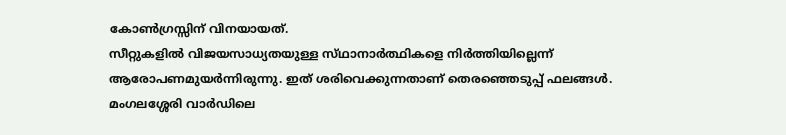കോണ്‍ഗ്രസ്സിന്‌ വിനയായത്‌.
സീറ്റുകളില്‍ വിജയസാധ്യതയുള്ള സ്‌ഥാനാര്‍ത്ഥികളെ നിര്‍ത്തിയില്ലെന്ന്‌ ആരോപണമുയര്‍ന്നിരുന്നു. ഇത്‌ ശരിവെക്കുന്നതാണ്‌ തെരഞ്ഞെടുപ്പ്‌ ഫലങ്ങള്‍.
മംഗലശ്ശേരി വാര്‍ഡിലെ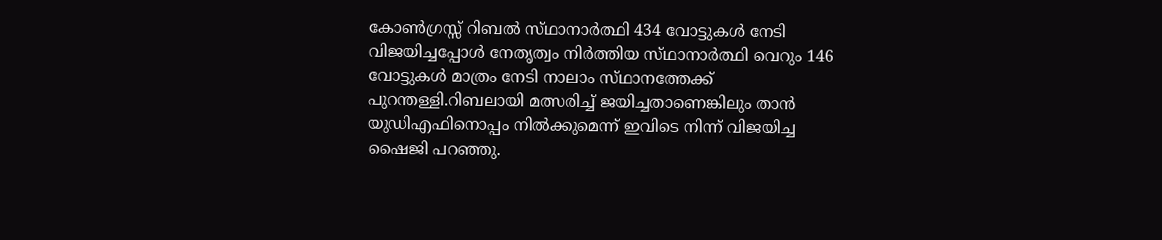കോണ്‍ഗ്രസ്സ്‌ റിബല്‍ സ്‌ഥാനാര്‍ത്ഥി 434 വോട്ടുകള്‍ നേടി വിജയിച്ചപ്പോള്‍ നേതൃത്വം നിര്‍ത്തിയ സ്‌ഥാനാര്‍ത്ഥി വെറും 146 വോട്ടുകള്‍ മാത്രം നേടി നാലാം സ്‌ഥാനത്തേക്ക്‌ പുറന്തള്ളി.റിബലായി മത്സരിച്ച്‌ ജയിച്ചതാണെങ്കിലും താന്‍ യുഡിഎഫിനൊപ്പം നില്‍ക്കുമെന്ന്‌ ഇവിടെ നിന്ന്‌ വിജയിച്ച ഷൈജി പറഞ്ഞു.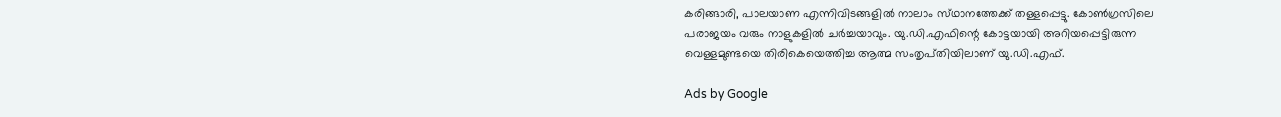കരിങ്ങാരി, പാലയാണ എന്നിവിടങ്ങളില്‍ നാലാം സ്‌ഥാനത്തേക്ക്‌ തള്ളപ്പെട്ടു. കോണ്‍ഗ്രസിലെ പരാജയം വരും നാളുകളില്‍ ചര്‍ച്ചയാവും. യു.ഡി.എഫിന്റെ കോട്ടയായി അറിയപ്പെട്ടിരുന്ന വെള്ളമുണ്ടയെ തിരികെയെത്തിച്ച ആത്മ സംതൃപ്‌തിയിലാണ്‌ യു.ഡി.എഫ്‌.

Ads by Google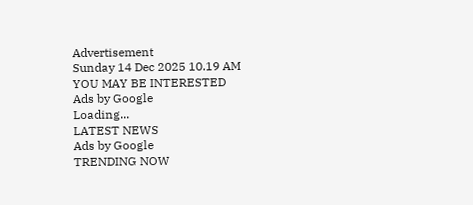Advertisement
Sunday 14 Dec 2025 10.19 AM
YOU MAY BE INTERESTED
Ads by Google
Loading...
LATEST NEWS
Ads by Google
TRENDING NOW